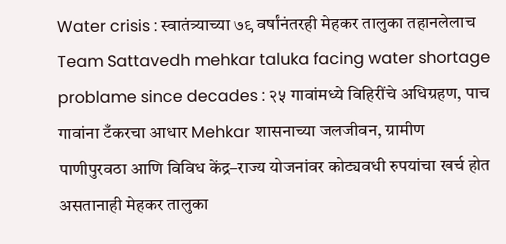Water crisis : स्वातंत्र्याच्या ७९ वर्षांनंतरही मेहकर तालुका तहानलेलाच
Team Sattavedh mehkar taluka facing water shortage problame since decades : २५ गावांमध्ये विहिरींचे अधिग्रहण, पाच गावांना टँकरचा आधार Mehkar शासनाच्या जलजीवन, ग्रामीण पाणीपुरवठा आणि विविध केंद्र–राज्य योजनांवर कोट्यवधी रुपयांचा खर्च होत असतानाही मेहकर तालुका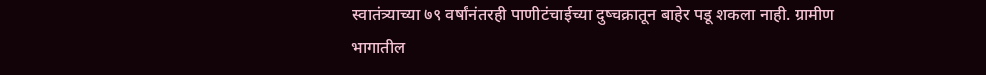स्वातंत्र्याच्या ७९ वर्षांनंतरही पाणीटंचाईच्या दुष्चक्रातून बाहेर पडू शकला नाही. ग्रामीण भागातील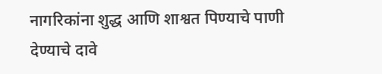नागरिकांना शुद्ध आणि शाश्वत पिण्याचे पाणी देण्याचे दावे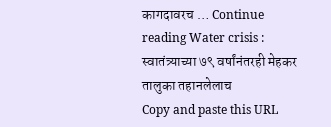कागदावरच … Continue reading Water crisis : स्वातंत्र्याच्या ७९ वर्षांनंतरही मेहकर तालुका तहानलेलाच
Copy and paste this URL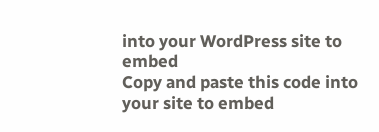into your WordPress site to embed
Copy and paste this code into your site to embed